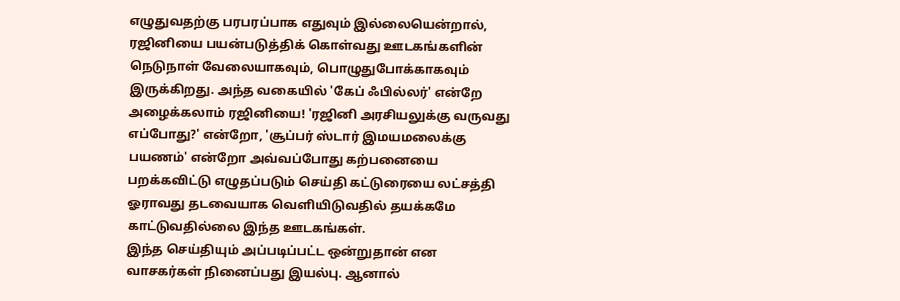எழுதுவதற்கு பரபரப்பாக எதுவும் இல்லையென்றால், ரஜினியை பயன்படுத்திக் கொள்வது ஊடகங்களின் நெடுநாள் வேலையாகவும், பொழுதுபோக்காகவும் இருக்கிறது. அந்த வகையில் 'கேப் ஃபில்லர்' என்றே அழைக்கலாம் ரஜினியை! 'ரஜினி அரசியலுக்கு வருவது எப்போது?' என்றோ, 'சூப்பர் ஸ்டார் இமயமலைக்கு பயணம்' என்றோ அவ்வப்போது கற்பனையை பறக்கவிட்டு எழுதப்படும் செய்தி கட்டுரையை லட்சத்தி ஓராவது தடவையாக வெளியிடுவதில் தயக்கமே காட்டுவதில்லை இந்த ஊடகங்கள்.
இந்த செய்தியும் அப்படிப்பட்ட ஒன்றுதான் என வாசகர்கள் நினைப்பது இயல்பு. ஆனால்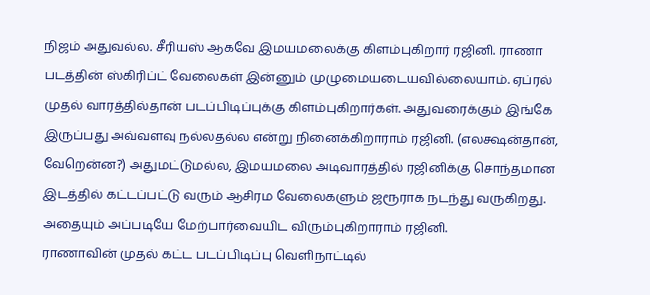நிஜம் அதுவல்ல. சீரியஸ் ஆகவே இமயமலைக்கு கிளம்புகிறார் ரஜினி. ராணா படத்தின் ஸ்கிரிப்ட் வேலைகள் இன்னும் முழுமையடையவில்லையாம். ஏப்ரல் முதல் வாரத்தில்தான் படப்பிடிப்புக்கு கிளம்புகிறார்கள். அதுவரைக்கும் இங்கே இருப்பது அவ்வளவு நல்லதல்ல என்று நினைக்கிறாராம் ரஜினி. (எலக்ஷன்தான், வேறென்ன?) அதுமட்டுமல்ல, இமயமலை அடிவாரத்தில் ரஜினிக்கு சொந்தமான இடத்தில் கட்டப்பட்டு வரும் ஆசிரம வேலைகளும் ஜரூராக நடந்து வருகிறது. அதையும் அப்படியே மேற்பார்வையிட விரும்புகிறாராம் ரஜினி.
ராணாவின் முதல் கட்ட படப்பிடிப்பு வெளிநாட்டில்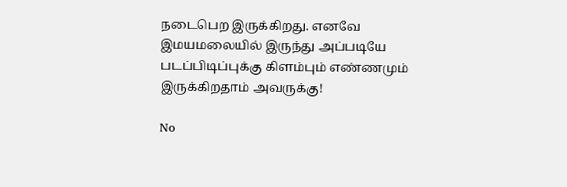நடைபெற இருக்கிறது. எனவே இமயமலையில் இருந்து அப்படியே படப்பிடிப்புக்கு கிளம்பும் எண்ணமும் இருக்கிறதாம் அவருக்கு!

No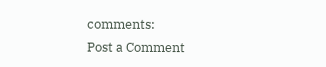comments:
Post a Comment